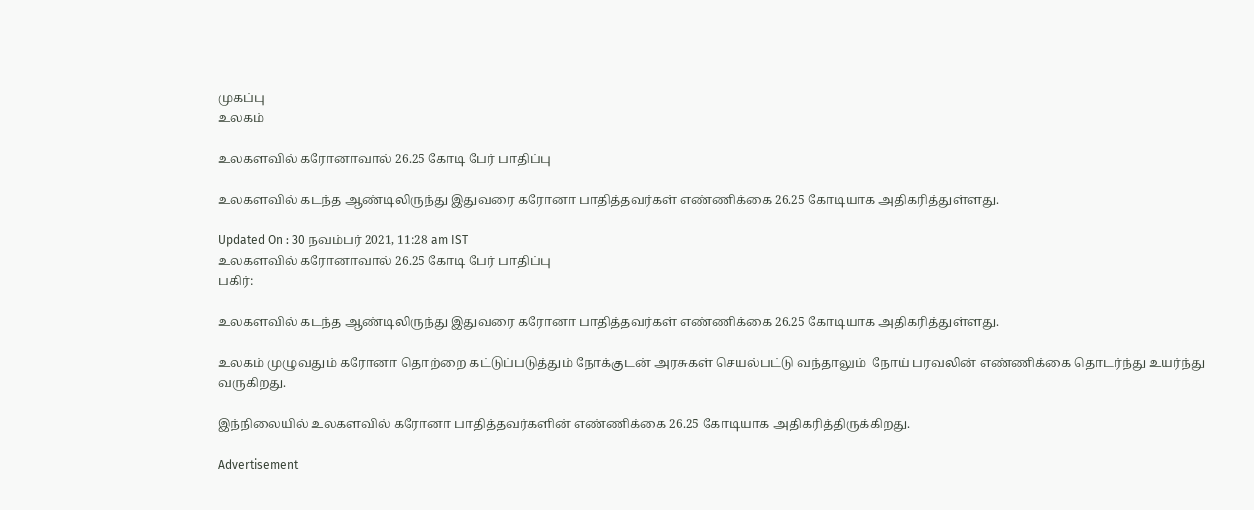முகப்பு
உலகம்

உலகளவில் கரோனாவால் 26.25 கோடி பேர் பாதிப்பு

உலகளவில் கடந்த ஆண்டிலிருந்து இதுவரை கரோனா பாதித்தவர்கள் எண்ணிக்கை 26.25 கோடியாக அதிகரித்துள்ளது.

Updated On : 30 நவம்பர் 2021, 11:28 am IST
உலகளவில் கரோனாவால் 26.25 கோடி பேர் பாதிப்பு
பகிர்:

உலகளவில் கடந்த ஆண்டிலிருந்து இதுவரை கரோனா பாதித்தவர்கள் எண்ணிக்கை 26.25 கோடியாக அதிகரித்துள்ளது.

உலகம் முழுவதும் கரோனா தொற்றை கட்டுப்படுத்தும் நோக்குடன் அரசுகள் செயல்பட்டு வந்தாலும்  நோய் பரவலின் எண்ணிக்கை தொடர்ந்து உயர்ந்து வருகிறது.

இந்நிலையில் உலகளவில் கரோனா பாதித்தவர்களின் எண்ணிக்கை 26.25 கோடியாக அதிகரித்திருக்கிறது.

Advertisement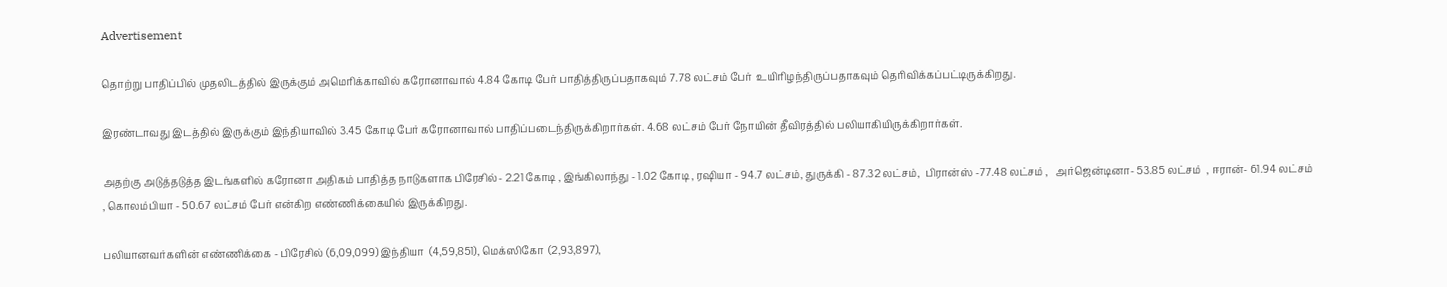Advertisement

தொற்று பாதிப்பில் முதலிடத்தில் இருக்கும் அமெரிக்காவில் கரோனாவால் 4.84 கோடி பேர் பாதித்திருப்பதாகவும் 7.78 லட்சம் பேர்  உயிரிழந்திருப்பதாகவும் தெரிவிக்கப்பட்டிருக்கிறது.

இரண்டாவது இடத்தில் இருக்கும் இந்தியாவில் 3.45 கோடி பேர் கரோனாவால் பாதிப்படைந்திருக்கிறார்கள். 4.68 லட்சம் பேர் நோயின் தீவிரத்தில் பலியாகியிருக்கிறார்கள்.

அதற்கு அடுத்தடுத்த இடங்களில் கரோனா அதிகம் பாதித்த நாடுகளாக பிரேசில்- 2.21 கோடி , இங்கிலாந்து - 1.02 கோடி , ரஷியா - 94.7 லட்சம், துருக்கி - 87.32 லட்சம்,  பிரான்ஸ் -77.48 லட்சம் ,   அர்ஜென்டினா- 53.85 லட்சம்  , ஈரான்- 61.94 லட்சம் , கொலம்பியா - 50.67 லட்சம் பேர் என்கிற எண்ணிக்கையில் இருக்கிறது.

பலியானவர்களின் எண்ணிக்கை - பிரேசில் (6,09,099) இந்தியா  (4,59,851), மெக்ஸிகோ  (2,93,897),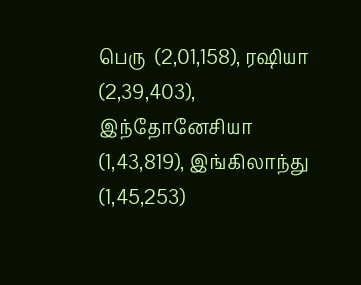பெரு  (2,01,158), ரஷியா  (2,39,403),  இந்தோனேசியா  (1,43,819), இங்கிலாந்து  (1,45,253)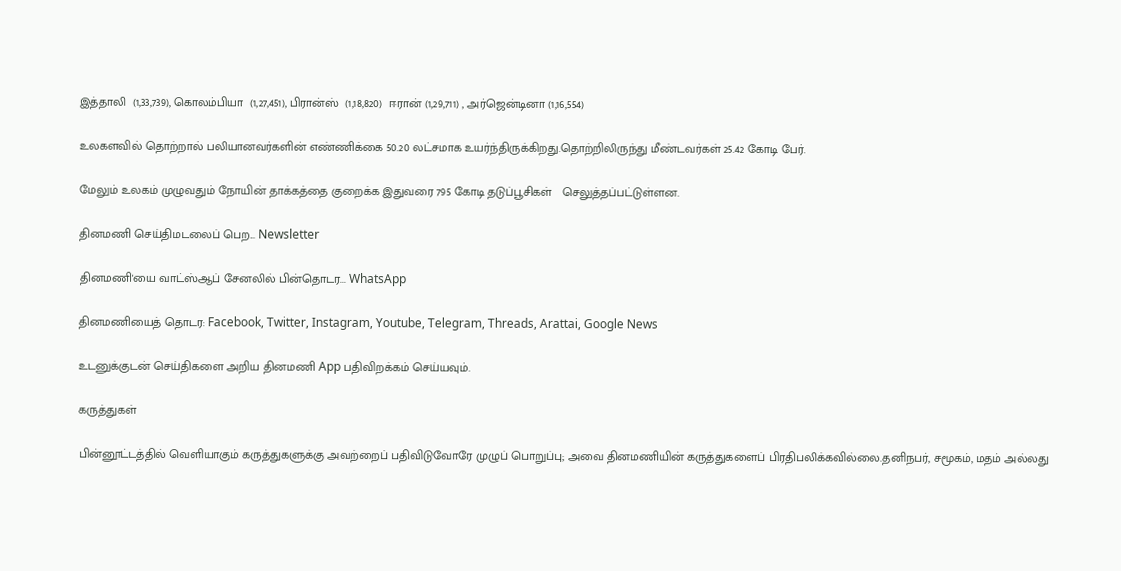இத்தாலி  (1,33,739), கொலம்பியா  (1,27,451), பிரான்ஸ்  (1,18,820)  ஈரான் (1,29,711) , அர்ஜென்டினா (1,16,554)

உலகளவில் தொற்றால் பலியானவர்களின் எண்ணிக்கை 50.20 லட்சமாக உயர்ந்திருக்கிறது.தொற்றிலிருந்து மீண்டவர்கள் 25.42 கோடி பேர்.

மேலும் உலகம் முழுவதும் நோயின் தாக்கத்தை குறைக்க இதுவரை 795 கோடி தடுப்பூசிகள்   செலுத்தப்பட்டுள்ளன.

தினமணி செய்திமடலைப் பெற... Newsletter

தினமணி'யை வாட்ஸ்ஆப் சேனலில் பின்தொடர... WhatsApp

தினமணியைத் தொடர: Facebook, Twitter, Instagram, Youtube, Telegram, Threads, Arattai, Google News

உடனுக்குடன் செய்திகளை அறிய தினமணி App பதிவிறக்கம் செய்யவும்.

கருத்துகள்

பின்னூட்டத்தில் வெளியாகும் கருத்துகளுக்கு அவற்றைப் பதிவிடுவோரே முழுப் பொறுப்பு; அவை தினமணியின் கருத்துகளைப் பிரதிபலிக்கவில்லை.தனிநபர், சமூகம், மதம் அல்லது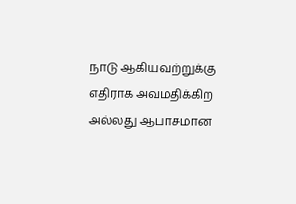நாடு ஆகியவற்றுக்கு எதிராக அவமதிக்கிற அல்லது ஆபாசமான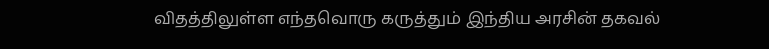விதத்திலுள்ள எந்தவொரு கருத்தும் இந்திய அரசின் தகவல்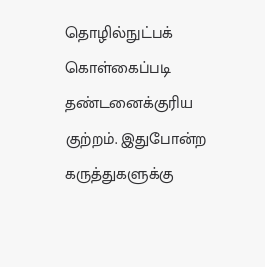தொழில்நுட்பக் கொள்கைப்படி தண்டனைக்குரிய குற்றம். இதுபோன்ற கருத்துகளுக்கு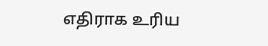எதிராக உரிய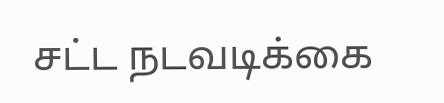சட்ட நடவடிக்கை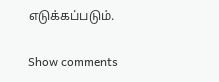எடுக்கப்படும்.

Show comments